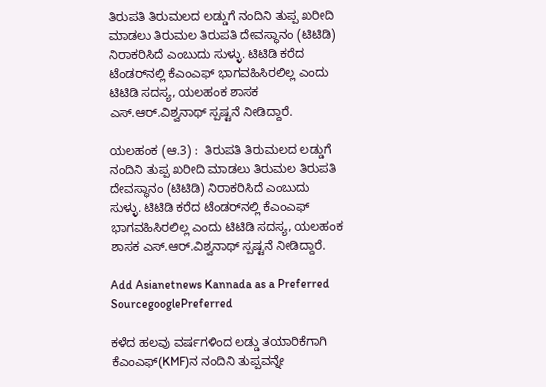ತಿರುಪತಿ ತಿರುಮಲದ ಲಡ್ಡುಗೆ ನಂದಿನಿ ತುಪ್ಪ ಖರೀದಿ ಮಾಡಲು ತಿರುಮಲ ತಿರುಪತಿ ದೇವಸ್ಥಾನಂ (ಟಿಟಿಡಿ) ನಿರಾಕರಿಸಿದೆ ಎಂಬುದು ಸುಳ್ಳು. ಟಿಟಿಡಿ ಕರೆದ ಟೆಂಡರ್‌ನಲ್ಲಿ ಕೆಎಂಎಫ್‌ ಭಾಗವಹಿಸಿರಲಿಲ್ಲ ಎಂದು ಟಿಟಿಡಿ ಸದಸ್ಯ, ಯಲಹಂಕ ಶಾಸಕ ಎಸ್‌.ಆರ್‌.ವಿಶ್ವನಾಥ್‌ ಸ್ಪಷ್ಟನೆ ನೀಡಿದ್ದಾರೆ.

ಯಲಹಂಕ (ಆ.3) :  ತಿರುಪತಿ ತಿರುಮಲದ ಲಡ್ಡುಗೆ ನಂದಿನಿ ತುಪ್ಪ ಖರೀದಿ ಮಾಡಲು ತಿರುಮಲ ತಿರುಪತಿ ದೇವಸ್ಥಾನಂ (ಟಿಟಿಡಿ) ನಿರಾಕರಿಸಿದೆ ಎಂಬುದು ಸುಳ್ಳು. ಟಿಟಿಡಿ ಕರೆದ ಟೆಂಡರ್‌ನಲ್ಲಿ ಕೆಎಂಎಫ್‌ ಭಾಗವಹಿಸಿರಲಿಲ್ಲ ಎಂದು ಟಿಟಿಡಿ ಸದಸ್ಯ, ಯಲಹಂಕ ಶಾಸಕ ಎಸ್‌.ಆರ್‌.ವಿಶ್ವನಾಥ್‌ ಸ್ಪಷ್ಟನೆ ನೀಡಿದ್ದಾರೆ.

Add Asianetnews Kannada as a Preferred SourcegooglePreferred

ಕಳೆದ ಹಲವು ವರ್ಷಗಳಿಂದ ಲಡ್ಡು ತಯಾರಿಕೆಗಾಗಿ ಕೆಎಂಎಫ್‌(KMF)ನ ನಂದಿನಿ ತುಪ್ಪವನ್ನೇ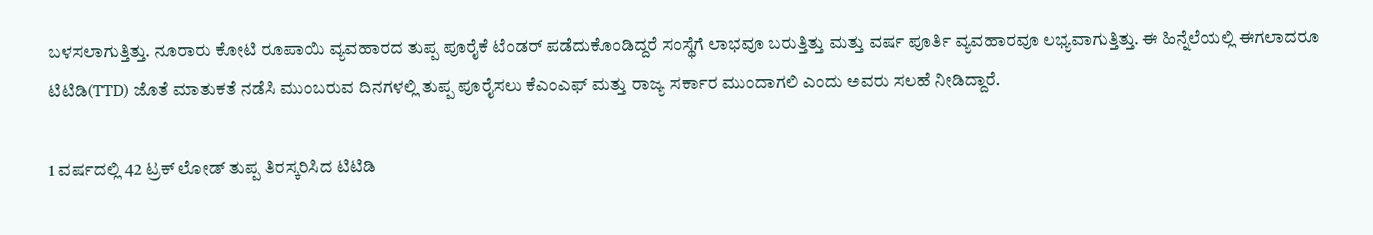ಬಳಸಲಾಗುತ್ತಿತ್ತು. ನೂರಾರು ಕೋಟಿ ರೂಪಾಯಿ ವ್ಯವಹಾರದ ತುಪ್ಪ ಪೂರೈಕೆ ಟೆಂಡರ್‌ ಪಡೆದುಕೊಂಡಿದ್ದರೆ ಸಂಸ್ಥೆಗೆ ಲಾಭವೂ ಬರುತ್ತಿತ್ತು ಮತ್ತು ವರ್ಷ ಪೂರ್ತಿ ವ್ಯವಹಾರವೂ ಲಭ್ಯವಾಗುತ್ತಿತ್ತು. ಈ ಹಿನ್ನೆಲೆಯಲ್ಲಿ ಈಗಲಾದರೂ ಟಿಟಿಡಿ(TTD) ಜೊತೆ ಮಾತುಕತೆ ನಡೆಸಿ ಮುಂಬರುವ ದಿನಗಳಲ್ಲಿ ತುಪ್ಪ ಪೂರೈಸಲು ಕೆಎಂಎಫ್‌ ಮತ್ತು ರಾಜ್ಯ ಸರ್ಕಾರ ಮುಂದಾಗಲಿ ಎಂದು ಅವರು ಸಲಹೆ ನೀಡಿದ್ದಾರೆ.

1 ವರ್ಷದಲ್ಲಿ 42 ಟ್ರಕ್‌ ಲೋಡ್‌ ತುಪ್ಪ ತಿರಸ್ಕರಿಸಿದ ಟಿಟಿಡಿ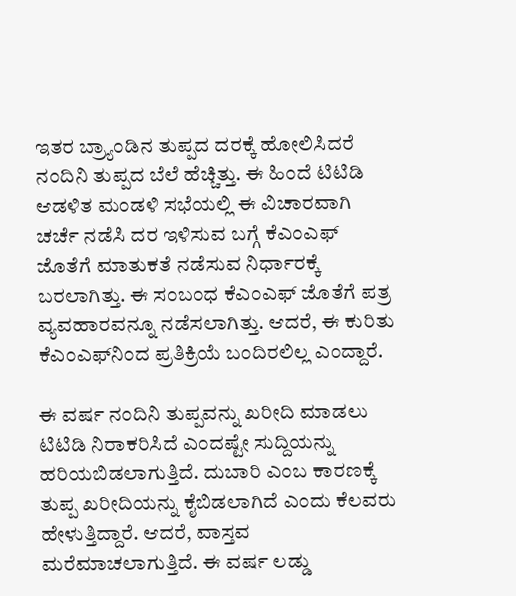ಇತರ ಬ್ರ್ಯಾಂಡಿನ ತುಪ್ಪದ ದರಕ್ಕೆ ಹೋಲಿಸಿದರೆ ನಂದಿನಿ ತುಪ್ಪದ ಬೆಲೆ ಹೆಚ್ಚಿತ್ತು. ಈ ಹಿಂದೆ ಟಿಟಿಡಿ ಆಡಳಿತ ಮಂಡಳಿ ಸಭೆಯಲ್ಲಿ ಈ ವಿಚಾರವಾಗಿ ಚರ್ಚೆ ನಡೆಸಿ ದರ ಇಳಿಸುವ ಬಗ್ಗೆ ಕೆಎಂಎಫ್‌ ಜೊತೆಗೆ ಮಾತುಕತೆ ನಡೆಸುವ ನಿರ್ಧಾರಕ್ಕೆ ಬರಲಾಗಿತ್ತು. ಈ ಸಂಬಂಧ ಕೆಎಂಎಫ್‌ ಜೊತೆಗೆ ಪತ್ರ ವ್ಯವಹಾರವನ್ನೂ ನಡೆಸಲಾಗಿತ್ತು. ಆದರೆ, ಈ ಕುರಿತು ಕೆಎಂಎಫ್‌ನಿಂದ ಪ್ರತಿಕ್ರಿಯೆ ಬಂದಿರಲಿಲ್ಲ ಎಂದ್ದಾರೆ.

ಈ ವರ್ಷ ನಂದಿನಿ ತುಪ್ಪವನ್ನು ಖರೀದಿ ಮಾಡಲು ಟಿಟಿಡಿ ನಿರಾಕರಿಸಿದೆ ಎಂದಷ್ಟೇ ಸುದ್ದಿಯನ್ನು ಹರಿಯಬಿಡಲಾಗುತ್ತಿದೆ. ದುಬಾರಿ ಎಂಬ ಕಾರಣಕ್ಕೆ ತುಪ್ಪ ಖರೀದಿಯನ್ನು ಕೈಬಿಡಲಾಗಿದೆ ಎಂದು ಕೆಲವರು ಹೇಳುತ್ತಿದ್ದಾರೆ. ಆದರೆ, ವಾಸ್ತವ ಮರೆಮಾಚಲಾಗುತ್ತಿದೆ. ಈ ವರ್ಷ ಲಡ್ಡು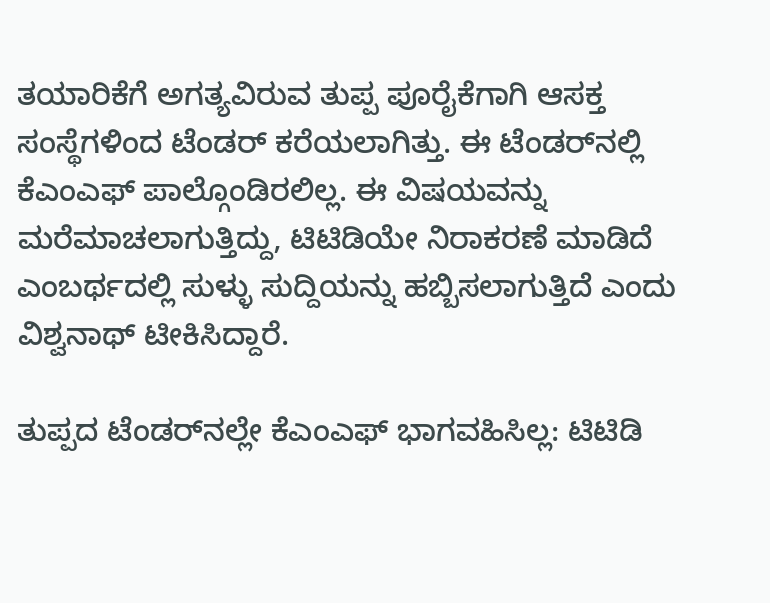ತಯಾರಿಕೆಗೆ ಅಗತ್ಯವಿರುವ ತುಪ್ಪ ಪೂರೈಕೆಗಾಗಿ ಆಸಕ್ತ ಸಂಸ್ಥೆಗಳಿಂದ ಟೆಂಡರ್‌ ಕರೆಯಲಾಗಿತ್ತು. ಈ ಟೆಂಡರ್‌ನಲ್ಲಿ ಕೆಎಂಎಫ್‌ ಪಾಲ್ಗೊಂಡಿರಲಿಲ್ಲ. ಈ ವಿಷಯವನ್ನು ಮರೆಮಾಚಲಾಗುತ್ತಿದ್ದು, ಟಿಟಿಡಿಯೇ ನಿರಾಕರಣೆ ಮಾಡಿದೆ ಎಂಬರ್ಥದಲ್ಲಿ ಸುಳ್ಳು ಸುದ್ದಿಯನ್ನು ಹಬ್ಬಿಸಲಾಗುತ್ತಿದೆ ಎಂದು ವಿಶ್ವನಾಥ್‌ ಟೀಕಿಸಿದ್ದಾರೆ.

ತುಪ್ಪದ ಟೆಂಡರ್‌ನಲ್ಲೇ ಕೆಎಂಎಫ್‌ ಭಾಗವಹಿಸಿಲ್ಲ: ಟಿಟಿಡಿ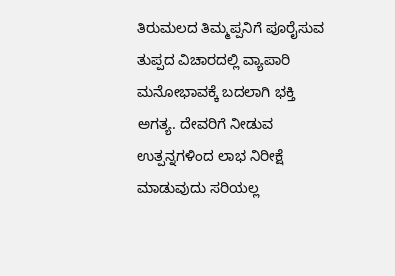ತಿರುಮಲದ ತಿಮ್ಮಪ್ಪನಿಗೆ ಪೂರೈಸುವ ತುಪ್ಪದ ವಿಚಾರದಲ್ಲಿ ವ್ಯಾಪಾರಿ ಮನೋಭಾವಕ್ಕೆ ಬದಲಾಗಿ ಭಕ್ತಿ ಅಗತ್ಯ. ದೇವರಿಗೆ ನೀಡುವ ಉತ್ಪನ್ನಗಳಿಂದ ಲಾಭ ನಿರೀಕ್ಷೆ ಮಾಡುವುದು ಸರಿಯಲ್ಲ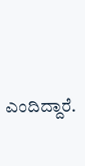ಎಂದಿದ್ದಾರೆ.